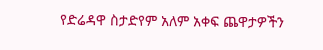የድሬዳዋ ስታድየም አለም አቀፍ ጨዋታዎችን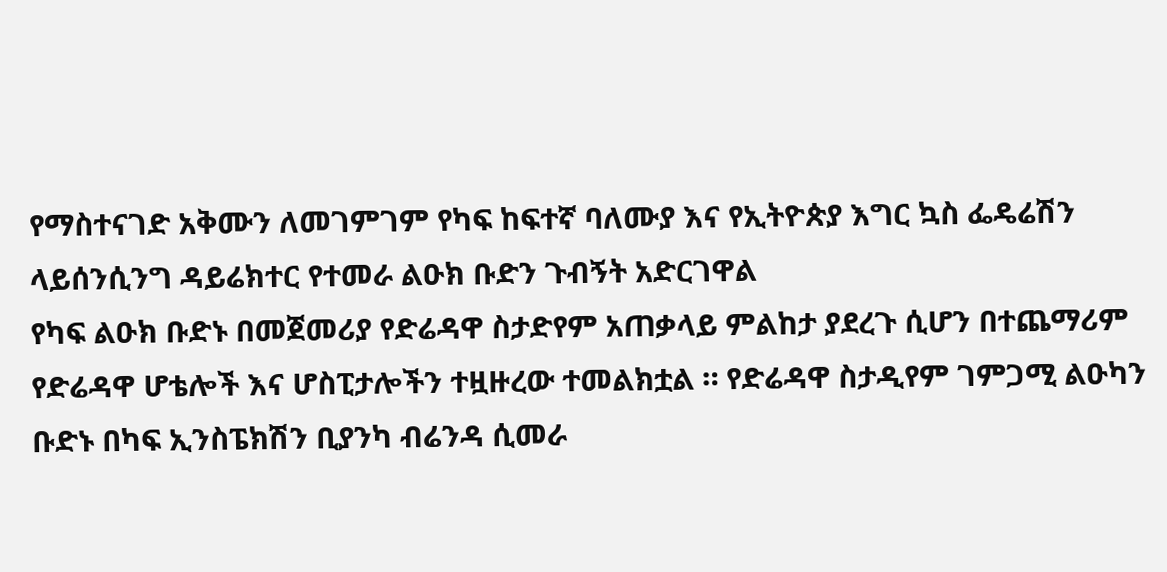የማስተናገድ አቅሙን ለመገምገም የካፍ ከፍተኛ ባለሙያ እና የኢትዮጵያ እግር ኳስ ፌዴሬሽን ላይሰንሲንግ ዳይሬክተር የተመራ ልዑክ ቡድን ጉብኝት አድርገዋል
የካፍ ልዑክ ቡድኑ በመጀመሪያ የድሬዳዋ ስታድየም አጠቃላይ ምልከታ ያደረጉ ሲሆን በተጨማሪም የድሬዳዋ ሆቴሎች እና ሆስፒታሎችን ተዟዙረው ተመልክቷል ። የድሬዳዋ ስታዲየም ገምጋሚ ልዑካን ቡድኑ በካፍ ኢንስፔክሽን ቢያንካ ብሬንዳ ሲመራ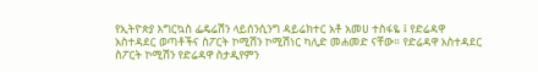የኢትዮጵያ እግርኳስ ፌዴሬሽን ላይሰንሲንግ ዳይሬክተር አቶ አመሀ ተስፋዬ ፤ የድሬዳዋ አስተዳደር ወጣቶችና ስፖርት ኮሚሽን ኮሚሽነር ካሊድ መሐመድ ናቸው። የድሬዳዋ አስተዳደር ስፖርት ኮሚሽን የድሬዳዋ ስታዲየምን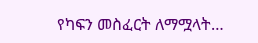የካፍን መስፈርት ለማሟላት…